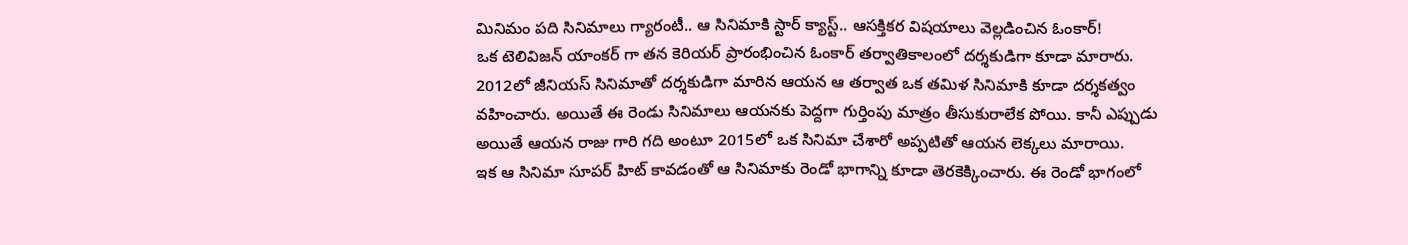మినిమం పది సినిమాలు గ్యారంటీ.. ఆ సినిమాకి స్టార్ క్యాస్ట్.. ఆసక్తికర విషయాలు వెల్లడించిన ఓంకార్!
ఒక టెలివిజన్ యాంకర్ గా తన కెరియర్ ప్రారంభించిన ఓంకార్ తర్వాతికాలంలో దర్శకుడిగా కూడా మారారు. 2012లో జీనియస్ సినిమాతో దర్శకుడిగా మారిన ఆయన ఆ తర్వాత ఒక తమిళ సినిమాకి కూడా దర్శకత్వం వహించారు. అయితే ఈ రెండు సినిమాలు ఆయనకు పెద్దగా గుర్తింపు మాత్రం తీసుకురాలేక పోయి. కానీ ఎప్పుడు అయితే ఆయన రాజు గారి గది అంటూ 2015లో ఒక సినిమా చేశారో అప్పటితో ఆయన లెక్కలు మారాయి.
ఇక ఆ సినిమా సూపర్ హిట్ కావడంతో ఆ సినిమాకు రెండో భాగాన్ని కూడా తెరకెక్కించారు. ఈ రెండో భాగంలో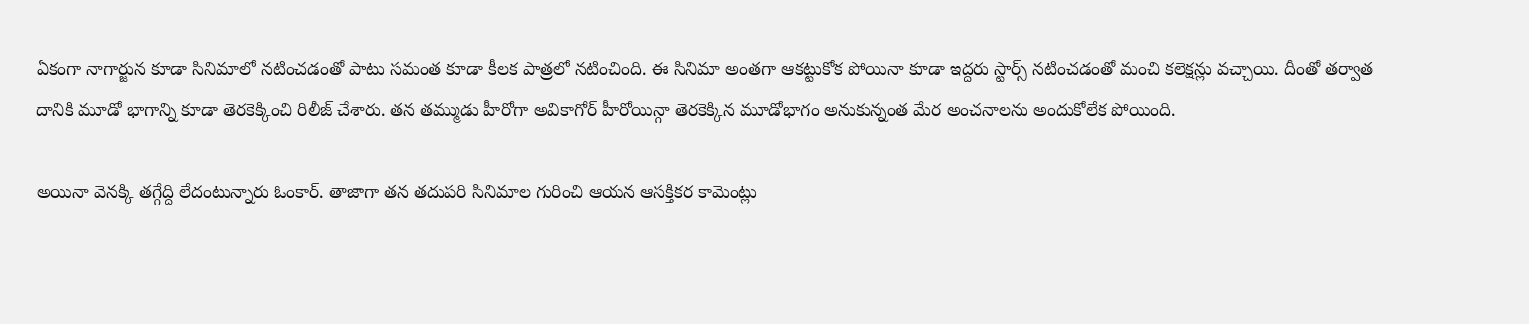ఏకంగా నాగార్జున కూడా సినిమాలో నటించడంతో పాటు సమంత కూడా కీలక పాత్రలో నటించింది. ఈ సినిమా అంతగా ఆకట్టుకోక పోయినా కూడా ఇద్దరు స్టార్స్ నటించడంతో మంచి కలెక్షన్లు వచ్చాయి. దీంతో తర్వాత దానికి మూడో భాగాన్ని కూడా తెరకెక్కించి రిలీజ్ చేశారు. తన తమ్ముడు హీరోగా అవికాగోర్ హీరోయిన్గా తెరకెక్కిన మూడోభాగం అనుకున్నంత మేర అంచనాలను అందుకోలేక పోయింది.

అయినా వెనక్కి తగ్గేద్ది లేదంటున్నారు ఓంకార్. తాజాగా తన తదుపరి సినిమాల గురించి ఆయన ఆసక్తికర కామెంట్లు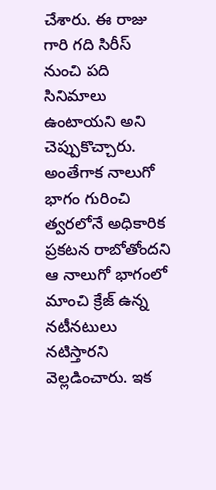చేశారు. ఈ రాజు గారి గది సిరీస్ నుంచి పది సినిమాలు ఉంటాయని అని చెప్పుకొచ్చారు. అంతేగాక నాలుగో భాగం గురించి త్వరలోనే అధికారిక ప్రకటన రాబోతోందని ఆ నాలుగో భాగంలో మాంచి క్రేజ్ ఉన్న నటీనటులు నటిస్తారని వెల్లడించారు. ఇక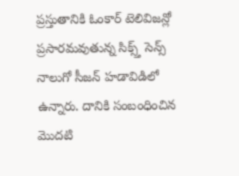ప్రస్తుతానికి ఓంకార్ టెలివిజన్లో ప్రసారమవుతున్న సిక్స్త్ సెన్స్ నాలుగో సీజన్ హడావిడిలో ఉన్నారు. దానికి సంబంధించిన మొదటి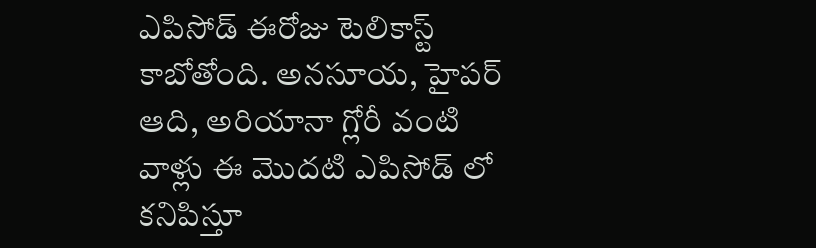ఎపిసోడ్ ఈరోజు టెలికాస్ట్ కాబోతోంది. అనసూయ, హైపర్ ఆది, అరియానా గ్లోరీ వంటి వాళ్లు ఈ మొదటి ఎపిసోడ్ లో కనిపిస్తూ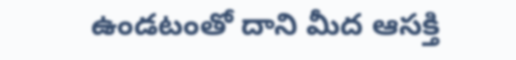ఉండటంతో దాని మీద ఆసక్తి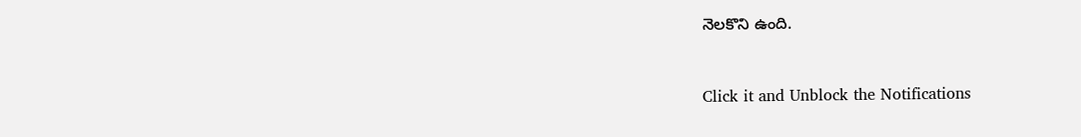నెలకొని ఉంది.


Click it and Unblock the Notifications